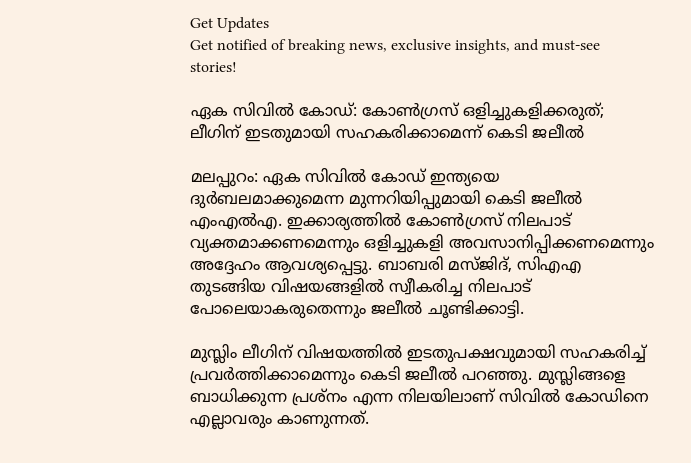Get Updates
Get notified of breaking news, exclusive insights, and must-see stories!

ഏക സിവില്‍ കോഡ്: കോണ്‍ഗ്രസ് ഒളിച്ചുകളിക്കരുത്; ലീഗിന് ഇടതുമായി സഹകരിക്കാമെന്ന് കെടി ജലീല്‍

മലപ്പുറം: ഏക സിവില്‍ കോഡ് ഇന്ത്യയെ ദുര്‍ബലമാക്കുമെന്ന മുന്നറിയിപ്പുമായി കെടി ജലീല്‍ എംഎല്‍എ. ഇക്കാര്യത്തില്‍ കോണ്‍ഗ്രസ് നിലപാട് വ്യക്തമാക്കണമെന്നും ഒളിച്ചുകളി അവസാനിപ്പിക്കണമെന്നും അദ്ദേഹം ആവശ്യപ്പെട്ടു. ബാബരി മസ്ജിദ്, സിഎഎ തുടങ്ങിയ വിഷയങ്ങളില്‍ സ്വീകരിച്ച നിലപാട് പോലെയാകരുതെന്നും ജലീല്‍ ചൂണ്ടിക്കാട്ടി.

മുസ്ലിം ലീഗിന് വിഷയത്തില്‍ ഇടതുപക്ഷവുമായി സഹകരിച്ച് പ്രവര്‍ത്തിക്കാമെന്നും കെടി ജലീല്‍ പറഞ്ഞു. മുസ്ലിങ്ങളെ ബാധിക്കുന്ന പ്രശ്‌നം എന്ന നിലയിലാണ് സിവില്‍ കോഡിനെ എല്ലാവരും കാണുന്നത്.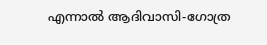എന്നാല്‍ ആദിവാസി-ഗോത്ര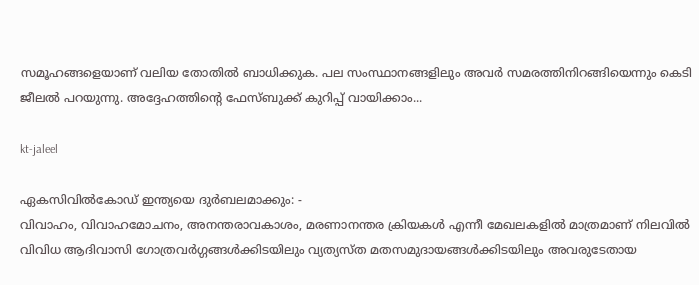സമൂഹങ്ങളെയാണ് വലിയ തോതില്‍ ബാധിക്കുക. പല സംസ്ഥാനങ്ങളിലും അവര്‍ സമരത്തിനിറങ്ങിയെന്നും കെടി ജീലല്‍ പറയുന്നു. അദ്ദേഹത്തിന്റെ ഫേസ്ബുക്ക് കുറിപ്പ് വായിക്കാം...

kt-jaleel

ഏകസിവില്‍കോഡ് ഇന്ത്യയെ ദുര്‍ബലമാക്കും: -
വിവാഹം, വിവാഹമോചനം, അനന്തരാവകാശം, മരണാനന്തര ക്രിയകള്‍ എന്നീ മേഖലകളില്‍ മാത്രമാണ് നിലവില്‍ വിവിധ ആദിവാസി ഗോത്രവര്‍ഗ്ഗങ്ങള്‍ക്കിടയിലും വ്യത്യസ്ത മതസമുദായങ്ങള്‍ക്കിടയിലും അവരുടേതായ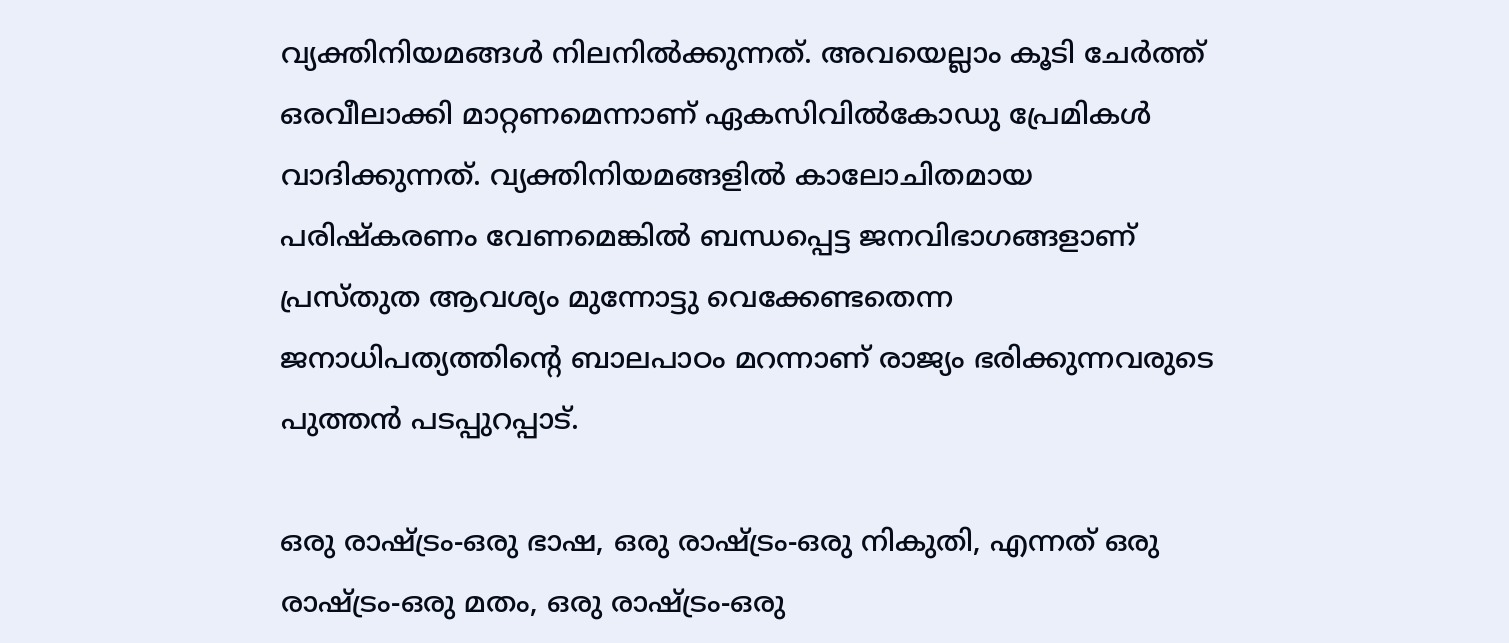വ്യക്തിനിയമങ്ങള്‍ നിലനില്‍ക്കുന്നത്. അവയെല്ലാം കൂടി ചേര്‍ത്ത് ഒരവീലാക്കി മാറ്റണമെന്നാണ് ഏകസിവില്‍കോഡു പ്രേമികള്‍ വാദിക്കുന്നത്. വ്യക്തിനിയമങ്ങളില്‍ കാലോചിതമായ പരിഷ്‌കരണം വേണമെങ്കില്‍ ബന്ധപ്പെട്ട ജനവിഭാഗങ്ങളാണ് പ്രസ്തുത ആവശ്യം മുന്നോട്ടു വെക്കേണ്ടതെന്ന ജനാധിപത്യത്തിന്റെ ബാലപാഠം മറന്നാണ് രാജ്യം ഭരിക്കുന്നവരുടെ പുത്തന്‍ പടപ്പുറപ്പാട്.

ഒരു രാഷ്ട്രം-ഒരു ഭാഷ, ഒരു രാഷ്ട്രം-ഒരു നികുതി, എന്നത് ഒരു രാഷ്ട്രം-ഒരു മതം, ഒരു രാഷ്ട്രം-ഒരു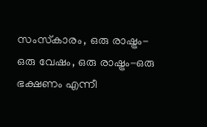സംസ്‌കാരം, ഒരു രാഷ്ട്രം-ഒരു വേഷം, ഒരു രാഷ്ട്രം-ഒരു ഭക്ഷണം എന്നീ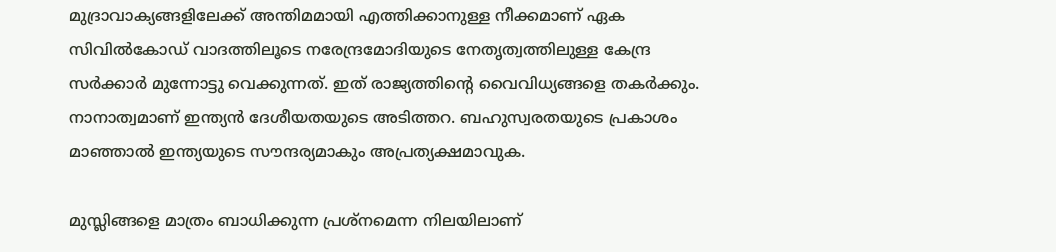മുദ്രാവാക്യങ്ങളിലേക്ക് അന്തിമമായി എത്തിക്കാനുള്ള നീക്കമാണ് ഏക സിവില്‍കോഡ് വാദത്തിലൂടെ നരേന്ദ്രമോദിയുടെ നേതൃത്വത്തിലുള്ള കേന്ദ്ര സര്‍ക്കാര്‍ മുന്നോട്ടു വെക്കുന്നത്. ഇത് രാജ്യത്തിന്റെ വൈവിധ്യങ്ങളെ തകര്‍ക്കും. നാനാത്വമാണ് ഇന്ത്യന്‍ ദേശീയതയുടെ അടിത്തറ. ബഹുസ്വരതയുടെ പ്രകാശം മാഞ്ഞാല്‍ ഇന്ത്യയുടെ സൗന്ദര്യമാകും അപ്രത്യക്ഷമാവുക.

മുസ്ലിങ്ങളെ മാത്രം ബാധിക്കുന്ന പ്രശ്‌നമെന്ന നിലയിലാണ്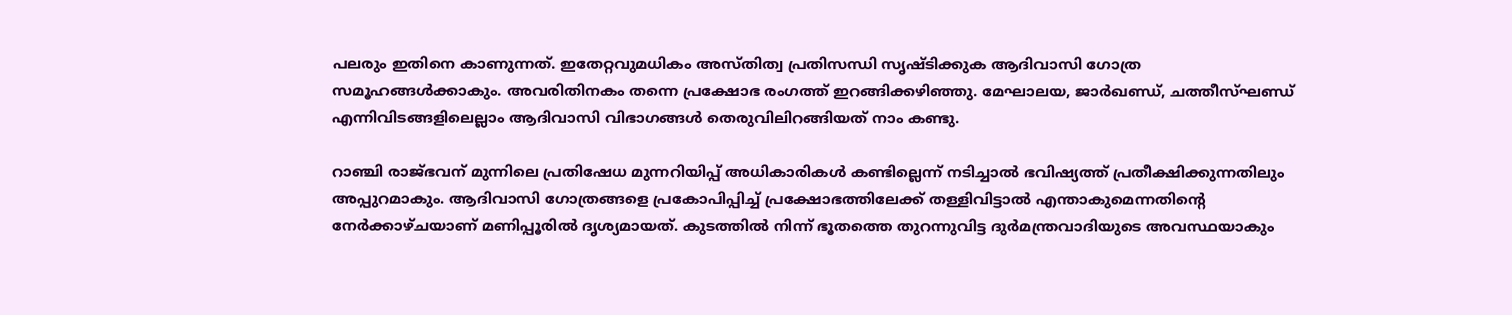പലരും ഇതിനെ കാണുന്നത്. ഇതേറ്റവുമധികം അസ്തിത്വ പ്രതിസന്ധി സൃഷ്ടിക്കുക ആദിവാസി ഗോത്ര സമൂഹങ്ങള്‍ക്കാകും. അവരിതിനകം തന്നെ പ്രക്ഷോഭ രംഗത്ത് ഇറങ്ങിക്കഴിഞ്ഞു. മേഘാലയ, ജാര്‍ഖണ്ഡ്, ചത്തീസ്ഘണ്ഡ് എന്നിവിടങ്ങളിലെല്ലാം ആദിവാസി വിഭാഗങ്ങള്‍ തെരുവിലിറങ്ങിയത് നാം കണ്ടു.

റാഞ്ചി രാജ്ഭവന് മുന്നിലെ പ്രതിഷേധ മുന്നറിയിപ്പ് അധികാരികള്‍ കണ്ടില്ലെന്ന് നടിച്ചാല്‍ ഭവിഷ്യത്ത് പ്രതീക്ഷിക്കുന്നതിലും അപ്പുറമാകും. ആദിവാസി ഗോത്രങ്ങളെ പ്രകോപിപ്പിച്ച് പ്രക്ഷോഭത്തിലേക്ക് തള്ളിവിട്ടാല്‍ എന്താകുമെന്നതിന്റെ നേര്‍ക്കാഴ്ചയാണ് മണിപ്പൂരില്‍ ദൃശ്യമായത്. കുടത്തില്‍ നിന്ന് ഭൂതത്തെ തുറന്നുവിട്ട ദുര്‍മന്ത്രവാദിയുടെ അവസ്ഥയാകും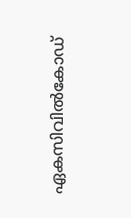ഏകസിവില്‍കോഡ്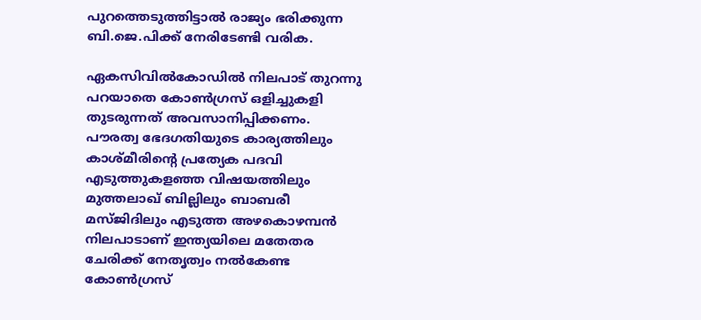പുറത്തെടുത്തിട്ടാല്‍ രാജ്യം ഭരിക്കുന്ന ബി.ജെ.പിക്ക് നേരിടേണ്ടി വരിക.

ഏകസിവില്‍കോഡില്‍ നിലപാട് തുറന്നു പറയാതെ കോണ്‍ഗ്രസ് ഒളിച്ചുകളി തുടരുന്നത് അവസാനിപ്പിക്കണം. പൗരത്വ ഭേദഗതിയുടെ കാര്യത്തിലും കാശ്മീരിന്റെ പ്രത്യേക പദവി എടുത്തുകളഞ്ഞ വിഷയത്തിലും മുത്തലാഖ് ബില്ലിലും ബാബരീ മസ്ജിദിലും എടുത്ത അഴകൊഴമ്പന്‍ നിലപാടാണ് ഇന്ത്യയിലെ മതേതര ചേരിക്ക് നേതൃത്വം നല്‍കേണ്ട കോണ്‍ഗ്രസ്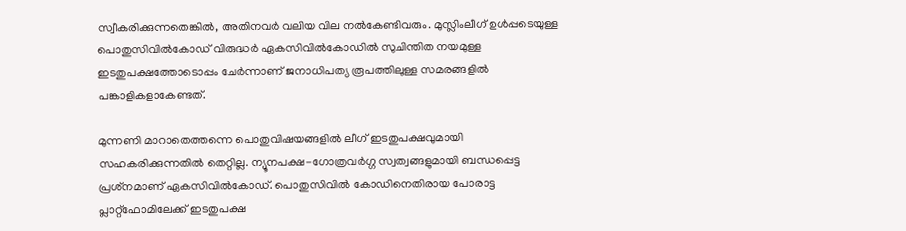സ്വീകരിക്കുന്നതെങ്കില്‍, അതിനവര്‍ വലിയ വില നല്‍കേണ്ടിവരും. മുസ്ലിംലീഗ് ഉള്‍പ്പടെയുള്ള പൊതുസിവില്‍കോഡ് വിരുദ്ധര്‍ ഏകസിവില്‍കോഡില്‍ സുചിന്തിത നയമുള്ള ഇടതുപക്ഷത്തോടൊപ്പം ചേര്‍ന്നാണ് ജനാധിപത്യ രൂപത്തിലുള്ള സമരങ്ങളില്‍ പങ്കാളികളാകേണ്ടത്.

മുന്നണി മാറാതെത്തന്നെ പൊതുവിഷയങ്ങളില്‍ ലീഗ് ഇടതുപക്ഷവുമായി സഹകരിക്കുന്നതില്‍ തെറ്റില്ല. ന്യൂനപക്ഷ-ഗോത്രവര്‍ഗ്ഗ സ്വത്വങ്ങളുമായി ബന്ധപ്പെട്ട പ്രശ്‌നമാണ് ഏകസിവില്‍കോഡ്. പൊതുസിവില്‍ കോഡിനെതിരായ പോരാട്ട പ്ലാറ്റ്‌ഫോമിലേക്ക് ഇടതുപക്ഷ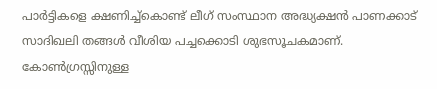പാര്‍ട്ടികളെ ക്ഷണിച്ച്‌കൊണ്ട് ലീഗ് സംസ്ഥാന അദ്ധ്യക്ഷന്‍ പാണക്കാട് സാദിഖലി തങ്ങള്‍ വീശിയ പച്ചക്കൊടി ശുഭസൂചകമാണ്. കോണ്‍ഗ്രസ്സിനുള്ള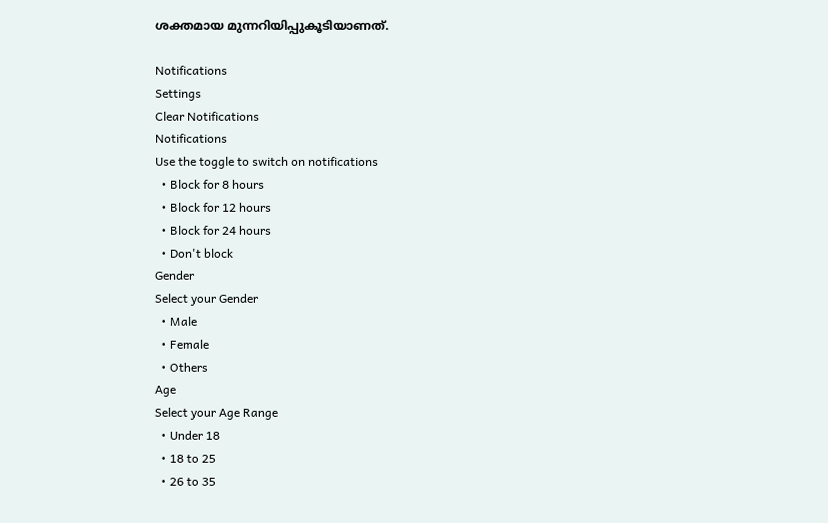ശക്തമായ മുന്നറിയിപ്പുകൂടിയാണത്.

Notifications
Settings
Clear Notifications
Notifications
Use the toggle to switch on notifications
  • Block for 8 hours
  • Block for 12 hours
  • Block for 24 hours
  • Don't block
Gender
Select your Gender
  • Male
  • Female
  • Others
Age
Select your Age Range
  • Under 18
  • 18 to 25
  • 26 to 35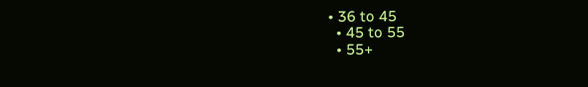• 36 to 45
  • 45 to 55
  • 55+